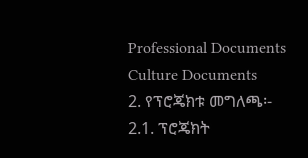Professional Documents
Culture Documents
2. የፕሮጄክቱ መግለጫ፡-
2.1. ፕሮጄክት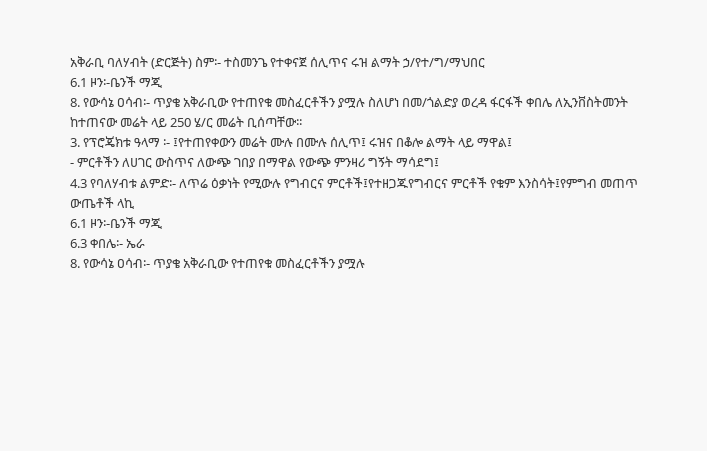አቅራቢ ባለሃብት (ድርጅት) ስም፡- ተስመንጌ የተቀናጀ ሰሊጥና ሩዝ ልማት ኃ/የተ/ግ/ማህበር
6.1 ዞን፡-ቤንች ማጂ
8. የውሳኔ ዐሳብ፡- ጥያቄ አቅራቢው የተጠየቁ መስፈርቶችን ያሟሉ ስለሆነ በመ/ጎልድያ ወረዳ ፋርፋች ቀበሌ ለኢንቨስትመንት
ከተጠናው መሬት ላይ 250 ሄ/ር መሬት ቢሰጣቸው፡፡
3. የፕሮጄክቱ ዓላማ ፡- ፤የተጠየቀውን መሬት ሙሉ በሙሉ ሰሊጥ፤ ሩዝና በቆሎ ልማት ላይ ማዋል፤
- ምርቶችን ለሀገር ውስጥና ለውጭ ገበያ በማዋል የውጭ ምንዛሪ ግኝት ማሳደግ፤
4.3 የባለሃብቱ ልምድ፡- ለጥሬ ዕቃነት የሚውሉ የግብርና ምርቶች፤የተዘጋጁየግብርና ምርቶች የቁም እንስሳት፤የምግብ መጠጥ
ውጤቶች ላኪ
6.1 ዞን፡-ቤንች ማጂ
6.3 ቀበሌ፡- ኤራ
8. የውሳኔ ዐሳብ፡- ጥያቄ አቅራቢው የተጠየቁ መስፈርቶችን ያሟሉ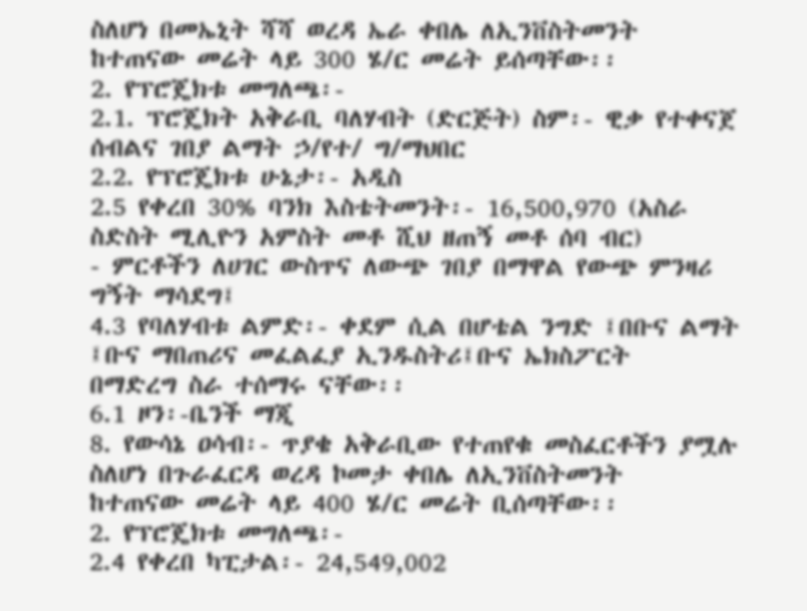ስለሆነ በመኤኒት ሻሻ ወረዳ ኤራ ቀበሌ ለኢንቨስትመንት
ከተጠናው መሬት ላይ 300 ሄ/ር መሬት ይሰጣቸው፡፡
2. የፕሮጄክቱ መግለጫ፡-
2.1. ፕሮጄክት አቅራቢ ባለሃብት (ድርጅት) ስም፡- ዊቃ የተቀናጀ ሰብልና ገበያ ልማት ኃ/የተ/ ግ/ማህበር
2.2. የፕሮጄክቱ ሁኔታ፡- አዲስ
2.5 የቀረበ 30% ባንክ እስቴትመንት፡- 16,500,970 (አስራ ስድስት ሚሊዮን አምስት መቶ ሺህ ዘጠኝ መቶ ሰባ ብር)
- ምርቶችን ለሀገር ውስጥና ለውጭ ገበያ በማዋል የውጭ ምንዛሪ ግኝት ማሳደግ፤
4.3 የባለሃብቱ ልምድ፡- ቀደም ሲል በሆቴል ንግድ ፤በቡና ልማት ፤ቡና ማበጠሪና መፈልፈያ ኢንዱስትሪ፤ቡና ኤክስፖርት
በማድረግ ስራ ተሰማሩ ናቸው፡፡
6.1 ዞን፡-ቤንች ማጂ
8. የውሳኔ ዐሳብ፡- ጥያቄ አቅራቢው የተጠየቁ መስፈርቶችን ያሟሉ ስለሆነ በጉራፈርዳ ወረዳ ኮመታ ቀበሌ ለኢንቨስትመንት
ከተጠናው መሬት ላይ 400 ሄ/ር መሬት ቢሰጣቸው፡፡
2. የፕሮጄክቱ መግለጫ፡-
2.4 የቀረበ ካፒታል፡- 24,549,002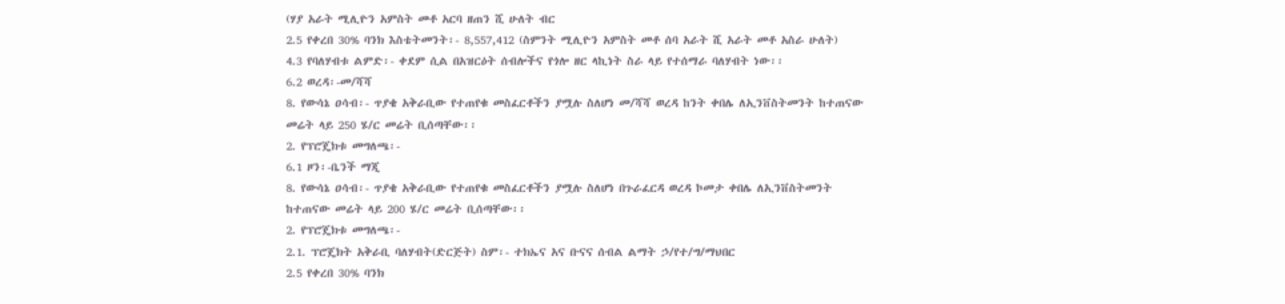(ሃያ አራት ሚሊዮን አምስት መቶ አርባ ዘጠን ሺ ሁለት ብር
2.5 የቀረበ 30% ባንክ እስቴትመንት፡- 8,557,412 (ስምንት ሚሊዮን አምስት መቶ ሰባ አራት ሺ አራት መቶ አስራ ሁለት)
4.3 የባለሃብቱ ልምድ፡- ቀደም ሲል በአዝርዕት ሰብሎችና የጎሎ ዘር ላኪነት ስራ ላይ የተሰማራ ባለሃብት ነው፡፡
6.2 ወረዳ፡-መ/ሻሻ
8. የውሳኔ ዐሳብ፡- ጥያቄ አቅራቢው የተጠየቁ መስፈርቶችን ያሟሉ ስለሆነ መ/ሻሻ ወረዳ ከንት ቀበሌ ለኢንቨስትመንት ከተጠናው
መሬት ላይ 250 ሄ/ር መሬት ቢሰጣቸው፡፡
2. የፕሮጄክቱ መግለጫ፡-
6.1 ዞን፡-ቤንች ማጂ
8. የውሳኔ ዐሳብ፡- ጥያቄ አቅራቢው የተጠየቁ መስፈርቶችን ያሟሉ ስለሆነ በጉራፈርዳ ወረዳ ኮመታ ቀበሌ ለኢንቨስትመንት
ከተጠናው መሬት ላይ 200 ሄ/ር መሬት ቢሰጣቸው፡፡
2. የፕሮጄክቱ መግለጫ፡-
2.1. ፕሮጄክት አቅራቢ ባለሃብት(ድርጅት) ስም፡- ተክኤና አና ቡናና ሰብል ልማት ኃ/የተ/ግ/ማህበር
2.5 የቀረበ 30% ባንክ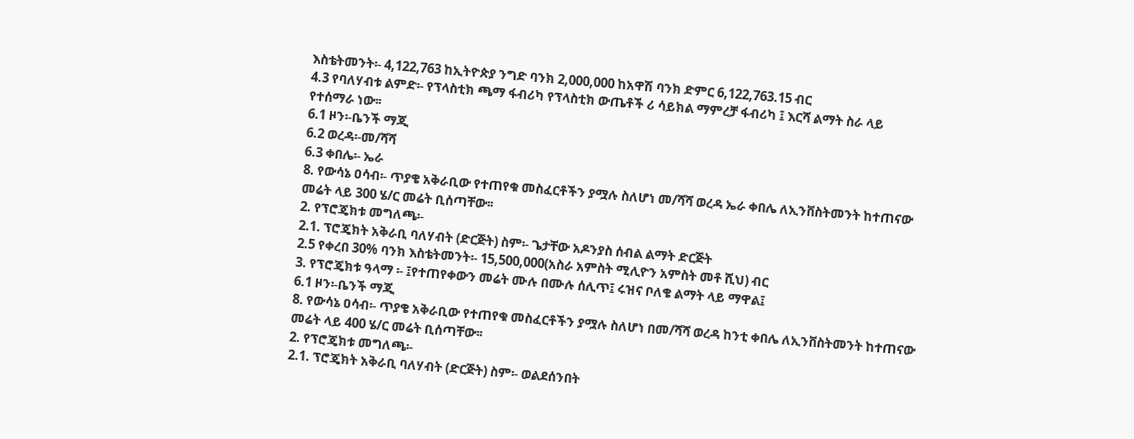እስቴትመንት፡- 4,122,763 ከኢትዮጵያ ንግድ ባንክ 2,000,000 ከአዋሽ ባንክ ድምር 6,122,763.15 ብር
4.3 የባለሃብቱ ልምድ፡- የፕላስቲክ ጫማ ፋብሪካ የፕላስቲክ ውጤቶች ሪ ሳይክል ማምረቻ ፋብሪካ ፤ እርሻ ልማት ስራ ላይ
የተሰማራ ነው፡፡
6.1 ዞን፡-ቤንች ማጂ
6.2 ወረዳ፡-መ/ሻሻ
6.3 ቀበሌ፡- ኤራ
8. የውሳኔ ዐሳብ፡- ጥያቄ አቅራቢው የተጠየቁ መስፈርቶችን ያሟሉ ስለሆነ መ/ሻሻ ወረዳ ኤራ ቀበሌ ለኢንቨስትመንት ከተጠናው
መሬት ላይ 300 ሄ/ር መሬት ቢሰጣቸው፡፡
2. የፕሮጄክቱ መግለጫ፡-
2.1. ፕሮጄክት አቅራቢ ባለሃብት (ድርጅት) ስም፡- ጌታቸው አዶንያስ ሰብል ልማት ድርጅት
2.5 የቀረበ 30% ባንክ እስቴትመንት፡- 15,500,000(አስራ አምስት ሚሊዮን አምስት መቶ ሺህ) ብር
3. የፕሮጄክቱ ዓላማ ፡- ፤የተጠየቀውን መሬት ሙሉ በሙሉ ሰሊጥ፤ ሩዝና ቦለቄ ልማት ላይ ማዋል፤
6.1 ዞን፡-ቤንች ማጂ
8. የውሳኔ ዐሳብ፡- ጥያቄ አቅራቢው የተጠየቁ መስፈርቶችን ያሟሉ ስለሆነ በመ/ሻሻ ወረዳ ከንቲ ቀበሌ ለኢንቨስትመንት ከተጠናው
መሬት ላይ 400 ሄ/ር መሬት ቢሰጣቸው፡፡
2. የፕሮጄክቱ መግለጫ፡-
2.1. ፕሮጄክት አቅራቢ ባለሃብት (ድርጅት) ስም፡- ወልደሰንበት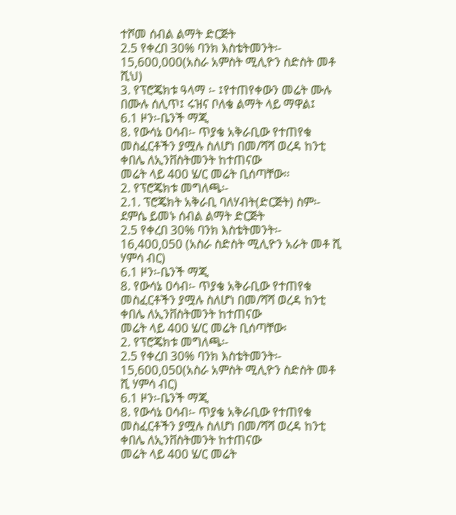ተሾመ ሰብል ልማት ድርጅት
2.5 የቀረበ 30% ባንክ እስቴትመንት፡- 15,600,000(አስራ አምስት ሚሊዮን ስድስት መቶ ሺህ)
3. የፕሮጄክቱ ዓላማ ፡- ፤የተጠየቀውን መሬት ሙሉ በሙሉ ሰሊጥ፤ ሩዝና ቦለቄ ልማት ላይ ማዋል፤
6.1 ዞን፡-ቤንች ማጂ
8. የውሳኔ ዐሳብ፡- ጥያቄ አቅራቢው የተጠየቁ መስፈርቶችን ያሟሉ ስለሆነ በመ/ሻሻ ወረዳ ከንቲ ቀበሌ ለኢንቨስትመንት ከተጠናው
መሬት ላይ 400 ሄ/ር መሬት ቢሰጣቸው፡፡
2. የፕሮጄክቱ መግለጫ፡-
2.1. ፕሮጄክት አቅራቢ ባለሃብት(ድርጅት) ስም፡- ደምሴ ይመኑ ሰብል ልማት ድርጅት
2.5 የቀረበ 30% ባንክ እስቴትመንት፡- 16,400,050 (አስራ ስድስት ሚሊዮን አራት መቶ ሺ ሃምሳ ብር)
6.1 ዞን፡-ቤንች ማጂ
8. የውሳኔ ዐሳብ፡- ጥያቄ አቅራቢው የተጠየቁ መስፈርቶችን ያሟሉ ስለሆነ በመ/ሻሻ ወረዳ ከንቲ ቀበሌ ለኢንቨስትመንት ከተጠናው
መሬት ላይ 400 ሄ/ር መሬት ቢሰጣቸው፡
2. የፕሮጄክቱ መግለጫ፡-
2.5 የቀረበ 30% ባንክ እስቴትመንት፡- 15,600,050(አስራ አምስት ሚሊዮን ስድስት መቶ ሺ ሃምሳ ብር)
6.1 ዞን፡-ቤንች ማጂ
8. የውሳኔ ዐሳብ፡- ጥያቄ አቅራቢው የተጠየቁ መስፈርቶችን ያሟሉ ስለሆነ በመ/ሻሻ ወረዳ ከንቲ ቀበሌ ለኢንቨስትመንት ከተጠናው
መሬት ላይ 400 ሄ/ር መሬት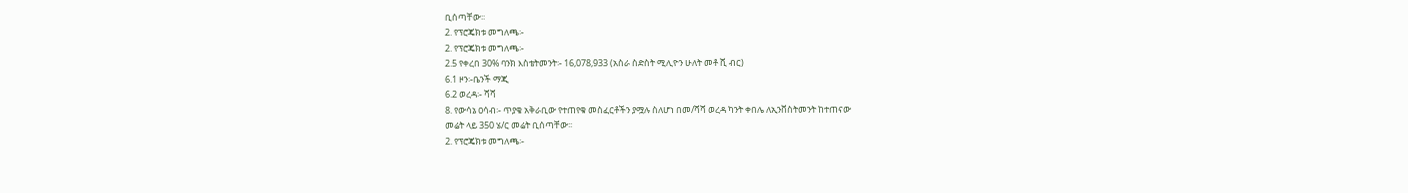ቢሰጣቸው፡፡
2. የፕሮጄክቱ መግለጫ፡-
2. የፕሮጄክቱ መግለጫ፡-
2.5 የቀረበ 30% ባንክ እስቴትመንት፡- 16,078,933 (አስራ ስድስት ሚሊዮን ሁለት መቶ ሺ ብር)
6.1 ዞን፡-ቤንች ማጂ
6.2 ወረዳ፡- ሻሻ
8. የውሳኔ ዐሳብ፡- ጥያቄ አቅራቢው የተጠየቁ መስፈርቶችን ያሟሉ ስለሆነ በመ/ሻሻ ወረዳ ካንት ቀበሌ ለኢንቨስትመንት ከተጠናው
መሬት ላይ 350 ሄ/ር መሬት ቢሰጣቸው፡፡
2. የፕሮጄክቱ መግለጫ፡-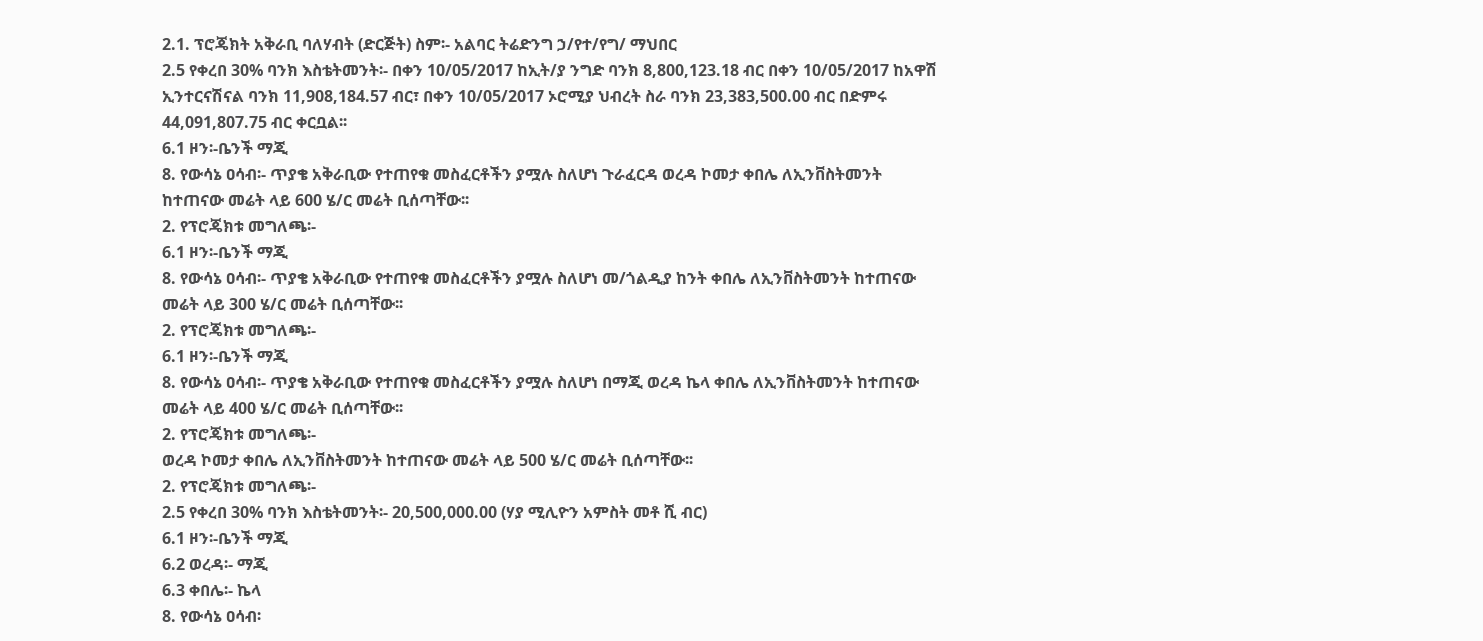2.1. ፕሮጄክት አቅራቢ ባለሃብት (ድርጅት) ስም፡- አልባር ትሬድንግ ኃ/የተ/የግ/ ማህበር
2.5 የቀረበ 30% ባንክ እስቴትመንት፡- በቀን 10/05/2017 ከኢት/ያ ንግድ ባንክ 8,800,123.18 ብር በቀን 10/05/2017 ከአዋሽ
ኢንተርናሽናል ባንክ 11,908,184.57 ብር፣ በቀን 10/05/2017 ኦሮሚያ ህብረት ስራ ባንክ 23,383,500.00 ብር በድምሩ
44,091,807.75 ብር ቀርቧል፡፡
6.1 ዞን፡-ቤንች ማጂ
8. የውሳኔ ዐሳብ፡- ጥያቄ አቅራቢው የተጠየቁ መስፈርቶችን ያሟሉ ስለሆነ ጉራፈርዳ ወረዳ ኮመታ ቀበሌ ለኢንቨስትመንት
ከተጠናው መሬት ላይ 600 ሄ/ር መሬት ቢሰጣቸው፡፡
2. የፕሮጄክቱ መግለጫ፡-
6.1 ዞን፡-ቤንች ማጂ
8. የውሳኔ ዐሳብ፡- ጥያቄ አቅራቢው የተጠየቁ መስፈርቶችን ያሟሉ ስለሆነ መ/ጎልዲያ ከንት ቀበሌ ለኢንቨስትመንት ከተጠናው
መሬት ላይ 300 ሄ/ር መሬት ቢሰጣቸው፡፡
2. የፕሮጄክቱ መግለጫ፡-
6.1 ዞን፡-ቤንች ማጂ
8. የውሳኔ ዐሳብ፡- ጥያቄ አቅራቢው የተጠየቁ መስፈርቶችን ያሟሉ ስለሆነ በማጂ ወረዳ ኬላ ቀበሌ ለኢንቨስትመንት ከተጠናው
መሬት ላይ 400 ሄ/ር መሬት ቢሰጣቸው፡፡
2. የፕሮጄክቱ መግለጫ፡-
ወረዳ ኮመታ ቀበሌ ለኢንቨስትመንት ከተጠናው መሬት ላይ 500 ሄ/ር መሬት ቢሰጣቸው፡፡
2. የፕሮጄክቱ መግለጫ፡-
2.5 የቀረበ 30% ባንክ እስቴትመንት፡- 20,500,000.00 (ሃያ ሚሊዮን አምስት መቶ ሺ ብር)
6.1 ዞን፡-ቤንች ማጂ
6.2 ወረዳ፡- ማጂ
6.3 ቀበሌ፡- ኬላ
8. የውሳኔ ዐሳብ፡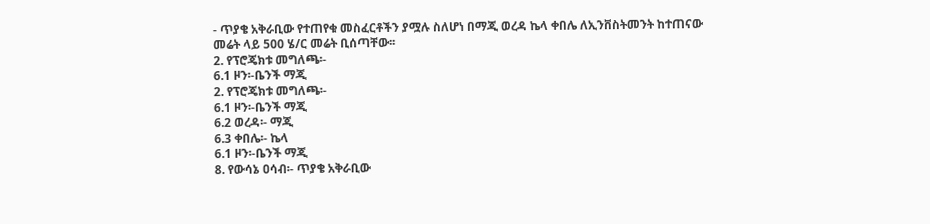- ጥያቄ አቅራቢው የተጠየቁ መስፈርቶችን ያሟሉ ስለሆነ በማጂ ወረዳ ኬላ ቀበሌ ለኢንቨስትመንት ከተጠናው
መሬት ላይ 500 ሄ/ር መሬት ቢሰጣቸው፡፡
2. የፕሮጄክቱ መግለጫ፡-
6.1 ዞን፡-ቤንች ማጂ
2. የፕሮጄክቱ መግለጫ፡-
6.1 ዞን፡-ቤንች ማጂ
6.2 ወረዳ፡- ማጂ
6.3 ቀበሌ፡- ኬላ
6.1 ዞን፡-ቤንች ማጂ
8. የውሳኔ ዐሳብ፡- ጥያቄ አቅራቢው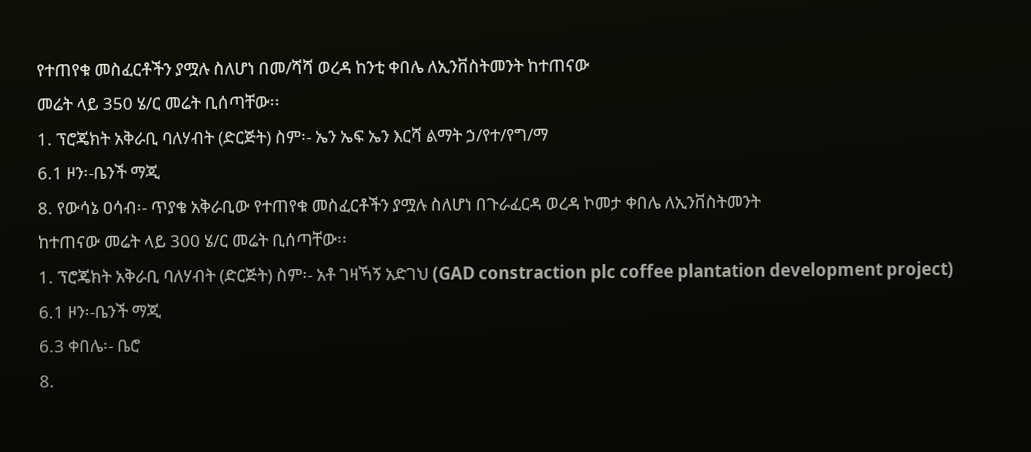የተጠየቁ መስፈርቶችን ያሟሉ ስለሆነ በመ/ሻሻ ወረዳ ከንቲ ቀበሌ ለኢንቨስትመንት ከተጠናው
መሬት ላይ 350 ሄ/ር መሬት ቢሰጣቸው፡፡
1. ፕሮጄክት አቅራቢ ባለሃብት (ድርጅት) ስም፡- ኤን ኤፍ ኤን እርሻ ልማት ኃ/የተ/የግ/ማ
6.1 ዞን፡-ቤንች ማጂ
8. የውሳኔ ዐሳብ፡- ጥያቄ አቅራቢው የተጠየቁ መስፈርቶችን ያሟሉ ስለሆነ በጉራፈርዳ ወረዳ ኮመታ ቀበሌ ለኢንቨስትመንት
ከተጠናው መሬት ላይ 300 ሄ/ር መሬት ቢሰጣቸው፡፡
1. ፕሮጄክት አቅራቢ ባለሃብት (ድርጅት) ስም፡- አቶ ገዛኻኝ አድገህ (GAD constraction plc coffee plantation development project)
6.1 ዞን፡-ቤንች ማጂ
6.3 ቀበሌ፡- ቤሮ
8.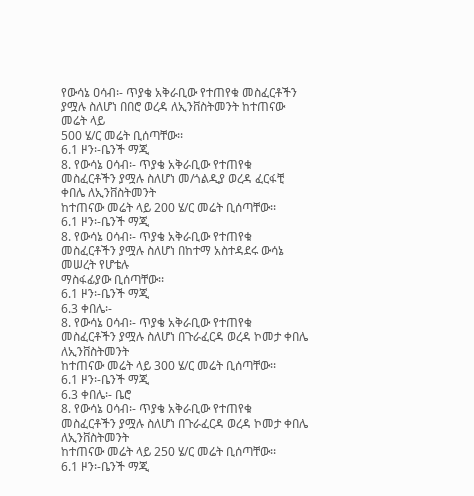የውሳኔ ዐሳብ፡- ጥያቄ አቅራቢው የተጠየቁ መስፈርቶችን ያሟሉ ስለሆነ በበሮ ወረዳ ለኢንቨስትመንት ከተጠናው መሬት ላይ
500 ሄ/ር መሬት ቢሰጣቸው፡፡
6.1 ዞን፡-ቤንች ማጂ
8. የውሳኔ ዐሳብ፡- ጥያቄ አቅራቢው የተጠየቁ መስፈርቶችን ያሟሉ ስለሆነ መ/ጎልዲያ ወረዳ ፈርፋቺ ቀበሌ ለኢንቨስትመንት
ከተጠናው መሬት ላይ 200 ሄ/ር መሬት ቢሰጣቸው፡፡
6.1 ዞን፡-ቤንች ማጂ
8. የውሳኔ ዐሳብ፡- ጥያቄ አቅራቢው የተጠየቁ መስፈርቶችን ያሟሉ ስለሆነ በከተማ አስተዳደሩ ውሳኔ መሠረት የሆቴሉ
ማስፋፊያው ቢሰጣቸው፡፡
6.1 ዞን፡-ቤንች ማጂ
6.3 ቀበሌ፡-
8. የውሳኔ ዐሳብ፡- ጥያቄ አቅራቢው የተጠየቁ መስፈርቶችን ያሟሉ ስለሆነ በጉራፈርዳ ወረዳ ኮመታ ቀበሌ ለኢንቨስትመንት
ከተጠናው መሬት ላይ 300 ሄ/ር መሬት ቢሰጣቸው፡፡
6.1 ዞን፡-ቤንች ማጂ
6.3 ቀበሌ፡- ቤሮ
8. የውሳኔ ዐሳብ፡- ጥያቄ አቅራቢው የተጠየቁ መስፈርቶችን ያሟሉ ስለሆነ በጉራፈርዳ ወረዳ ኮመታ ቀበሌ ለኢንቨስትመንት
ከተጠናው መሬት ላይ 250 ሄ/ር መሬት ቢሰጣቸው፡፡
6.1 ዞን፡-ቤንች ማጂ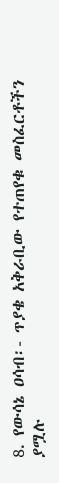8. የውሳኔ ዐሳብ፡- ጥያቄ አቅራቢው የተጠየቁ መስፈርቶችን ያሟሉ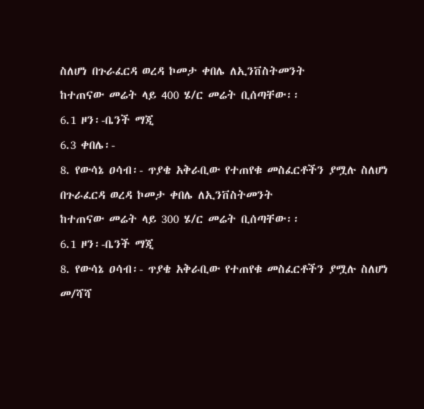ስለሆነ በጉራፈርዳ ወረዳ ኮመታ ቀበሌ ለኢንቨስትመንት
ከተጠናው መሬት ላይ 400 ሄ/ር መሬት ቢሰጣቸው፡፡
6.1 ዞን፡-ቤንች ማጂ
6.3 ቀበሌ፡-
8. የውሳኔ ዐሳብ፡- ጥያቄ አቅራቢው የተጠየቁ መስፈርቶችን ያሟሉ ስለሆነ በጉራፈርዳ ወረዳ ኮመታ ቀበሌ ለኢንቨስትመንት
ከተጠናው መሬት ላይ 300 ሄ/ር መሬት ቢሰጣቸው፡፡
6.1 ዞን፡-ቤንች ማጂ
8. የውሳኔ ዐሳብ፡- ጥያቄ አቅራቢው የተጠየቁ መስፈርቶችን ያሟሉ ስለሆነ መ/ሻሻ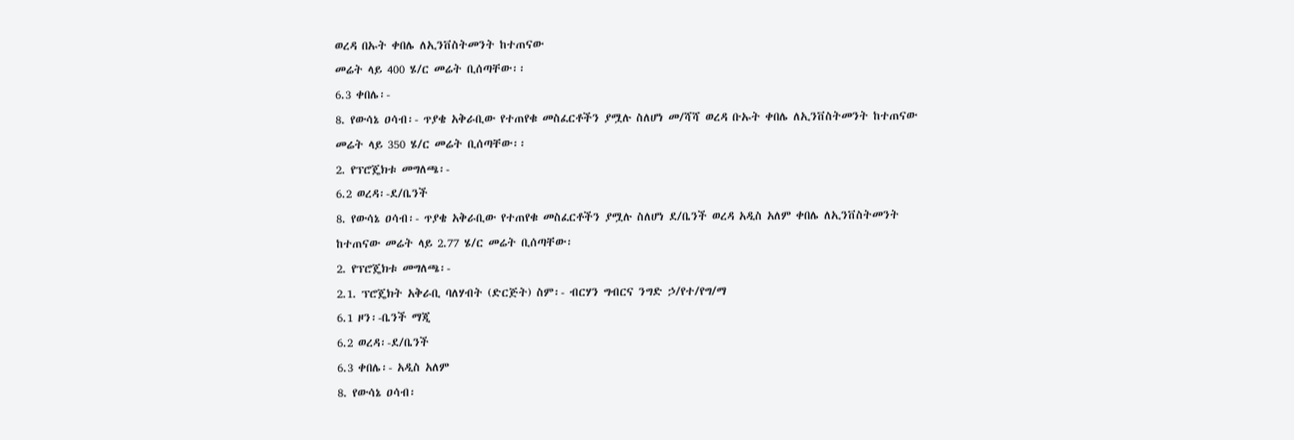ወረዳ በኡት ቀበሌ ለኢንቨስትመንት ከተጠናው
መሬት ላይ 400 ሄ/ር መሬት ቢሰጣቸው፡፡
6.3 ቀበሌ፡-
8. የውሳኔ ዐሳብ፡- ጥያቄ አቅራቢው የተጠየቁ መስፈርቶችን ያሟሉ ስለሆነ መ/ሻሻ ወረዳ ቡኡት ቀበሌ ለኢንቨስትመንት ከተጠናው
መሬት ላይ 350 ሄ/ር መሬት ቢሰጣቸው፡፡
2. የፕሮጄክቱ መግለጫ፡-
6.2 ወረዳ፡-ደ/ቤንች
8. የውሳኔ ዐሳብ፡- ጥያቄ አቅራቢው የተጠየቁ መስፈርቶችን ያሟሉ ስለሆነ ደ/ቤንች ወረዳ አዲስ አለም ቀበሌ ለኢንቨስትመንት
ከተጠናው መሬት ላይ 2.77 ሄ/ር መሬት ቢሰጣቸው፡
2. የፕሮጄክቱ መግለጫ፡-
2.1. ፕሮጄክት አቅራቢ ባለሃብት (ድርጅት) ስም፡- ብርሃን ግብርና ንግድ ኃ/የተ/የግ/ማ
6.1 ዞን፡-ቤንች ማጂ
6.2 ወረዳ፡-ደ/ቤንች
6.3 ቀበሌ፡- አዲስ አለም
8. የውሳኔ ዐሳብ፡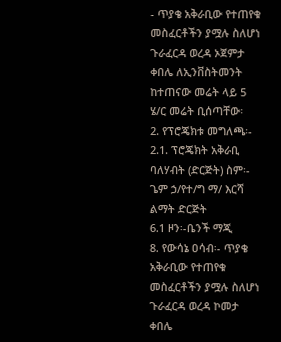- ጥያቄ አቅራቢው የተጠየቁ መስፈርቶችን ያሟሉ ስለሆነ ጉራፈርዳ ወረዳ ኦጀምታ ቀበሌ ለኢንቨስትመንት
ከተጠናው መሬት ላይ 5 ሄ/ር መሬት ቢሰጣቸው፡
2. የፕሮጄክቱ መግለጫ፡-
2.1. ፕሮጄክት አቅራቢ ባለሃብት (ድርጅት) ስም፡- ጌም ኃ/የተ/ግ ማ/ እርሻ ልማት ድርጅት
6.1 ዞን፡-ቤንች ማጂ
8. የውሳኔ ዐሳብ፡- ጥያቄ አቅራቢው የተጠየቁ መስፈርቶችን ያሟሉ ስለሆነ ጉራፈርዳ ወረዳ ኮመታ ቀበሌ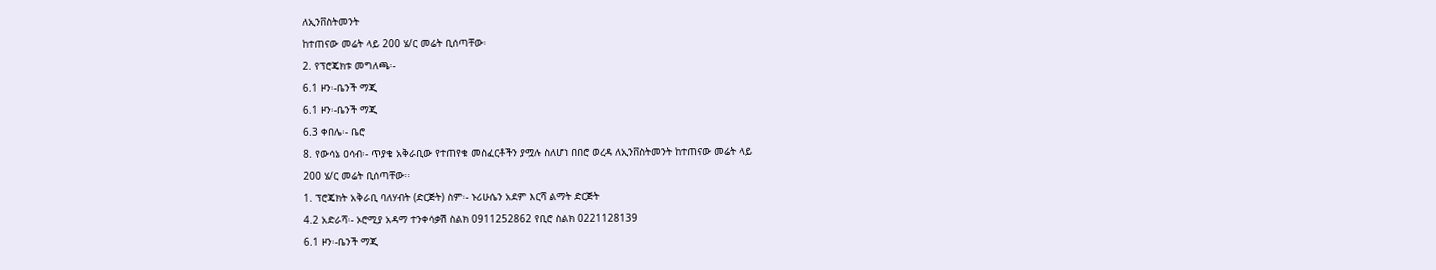ለኢንቨስትመንት
ከተጠናው መሬት ላይ 200 ሄ/ር መሬት ቢሰጣቸው፡
2. የፕሮጄክቱ መግለጫ፡-
6.1 ዞን፡-ቤንች ማጂ
6.1 ዞን፡-ቤንች ማጂ
6.3 ቀበሌ፡- ቤሮ
8. የውሳኔ ዐሳብ፡- ጥያቄ አቅራቢው የተጠየቁ መስፈርቶችን ያሟሉ ስለሆነ በበሮ ወረዳ ለኢንቨስትመንት ከተጠናው መሬት ላይ
200 ሄ/ር መሬት ቢሰጣቸው፡፡
1. ፕሮጄክት አቅራቢ ባለሃብት (ድርጅት) ስም፡- ኑሪሁሴን አደም እርሻ ልማት ድርጅት
4.2 አድራሻ፡- ኦሮሚያ አዳማ ተንቀሳቃሽ ስልክ 0911252862 የቢሮ ስልክ 0221128139
6.1 ዞን፡-ቤንች ማጂ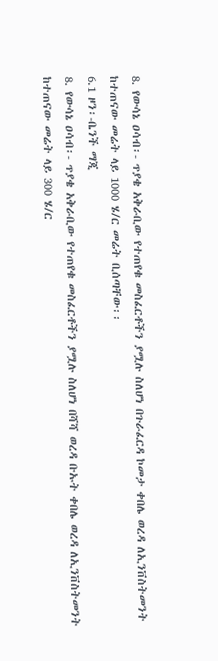8. የውሳኔ ዐሳብ፡- ጥያቄ አቅራቢው የተጠየቁ መስፈርቶችን ያሟሉ ስለሆነ በጉራፈርዳ ኮመታ ቀበሌ ወረዳ ለኢንቨስትመንት
ከተጠናው መሬት ላይ 1000 ሄ/ር መሬት ቢሰጣቸው፡፡
6.1 ዞን፡-ቤንች ማጂ
8. የውሳኔ ዐሳብ፡- ጥያቄ አቅራቢው የተጠየቁ መስፈርቶችን ያሟሉ ስለሆነ በሻሻ ወረዳ ቡኡት ቀበሌ ወረዳ ለኢንቨስትመንት
ከተጠናው መሬት ላይ 300 ሄ/ር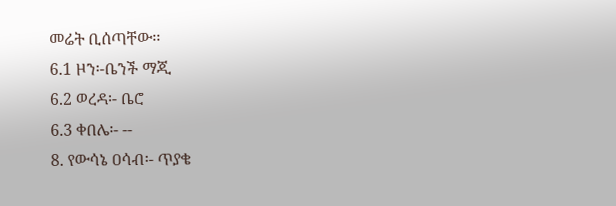መሬት ቢሰጣቸው፡፡
6.1 ዞን፡-ቤንች ማጂ
6.2 ወረዳ፡- ቤሮ
6.3 ቀበሌ፡- --
8. የውሳኔ ዐሳብ፡- ጥያቄ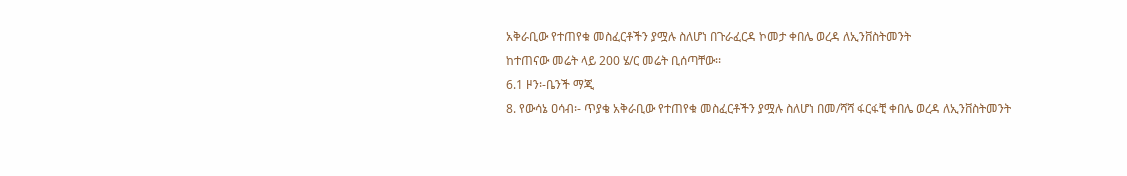አቅራቢው የተጠየቁ መስፈርቶችን ያሟሉ ስለሆነ በጉራፈርዳ ኮመታ ቀበሌ ወረዳ ለኢንቨስትመንት
ከተጠናው መሬት ላይ 200 ሄ/ር መሬት ቢሰጣቸው፡፡
6.1 ዞን፡-ቤንች ማጂ
8. የውሳኔ ዐሳብ፡- ጥያቄ አቅራቢው የተጠየቁ መስፈርቶችን ያሟሉ ስለሆነ በመ/ሻሻ ፋርፋቺ ቀበሌ ወረዳ ለኢንቨስትመንት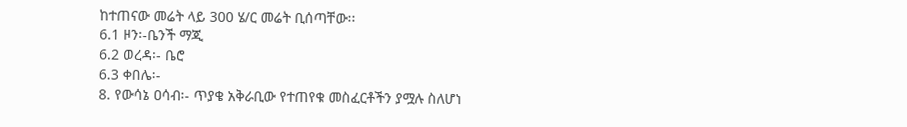ከተጠናው መሬት ላይ 300 ሄ/ር መሬት ቢሰጣቸው፡፡
6.1 ዞን፡-ቤንች ማጂ
6.2 ወረዳ፡- ቤሮ
6.3 ቀበሌ፡-
8. የውሳኔ ዐሳብ፡- ጥያቄ አቅራቢው የተጠየቁ መስፈርቶችን ያሟሉ ስለሆነ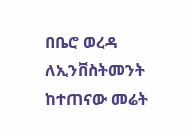በቤሮ ወረዳ ለኢንቨስትመንት ከተጠናው መሬት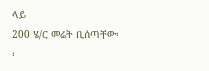ላይ
200 ሄ/ር መሬት ቢሰጣቸው፡፡